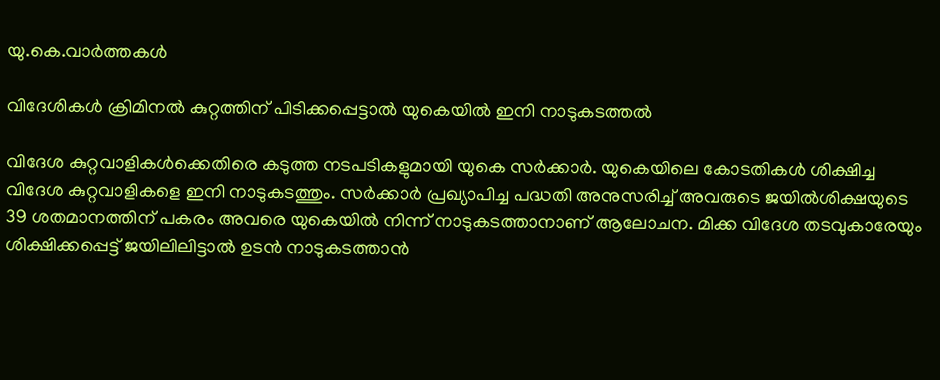യു.കെ.വാര്‍ത്തകള്‍

വിദേശികള്‍ ക്രിമിനല്‍ കുറ്റത്തിന് പിടിക്കപ്പെട്ടാല്‍ യുകെയില്‍ ഇനി നാടുകടത്തല്‍

വിദേശ കുറ്റവാളികള്‍ക്കെതിരെ കടുത്ത നടപടികളുമായി യുകെ സര്‍ക്കാര്‍. യുകെയിലെ കോടതികള്‍ ശിക്ഷിച്ച വിദേശ കുറ്റവാളികളെ ഇനി നാടുകടത്തും. സര്‍ക്കാര്‍ പ്രഖ്യാപിച്ച പദ്ധതി അനുസരിച്ച് അവരുടെ ജയില്‍ശിക്ഷയുടെ 39 ശതമാനത്തിന് പകരം അവരെ യുകെയില്‍ നിന്ന് നാടുകടത്താനാണ് ആലോചന. മിക്ക വിദേശ തടവുകാരേയും ശിക്ഷിക്കപ്പെട്ട് ജയിലിലിട്ടാല്‍ ഉടന്‍ നാടുകടത്താന്‍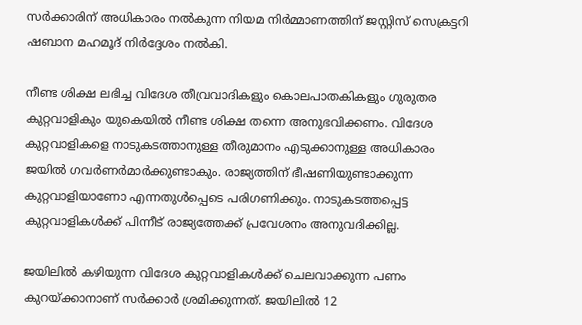സര്‍ക്കാരിന് അധികാരം നല്‍കുന്ന നിയമ നിര്‍മ്മാണത്തിന് ജസ്റ്റിസ് സെക്രട്ടറി ഷബാന മഹമൂദ് നിര്‍ദ്ദേശം നല്‍കി.

നീണ്ട ശിക്ഷ ലഭിച്ച വിദേശ തീവ്രവാദികളും കൊലപാതകികളും ഗുരുതര കുറ്റവാളികും യുകെയില്‍ നീണ്ട ശിക്ഷ തന്നെ അനുഭവിക്കണം. വിദേശ കുറ്റവാളികളെ നാടുകടത്താനുള്ള തീരുമാനം എടുക്കാനുള്ള അധികാരം ജയില്‍ ഗവര്‍ണര്‍മാര്‍ക്കുണ്ടാകും. രാജ്യത്തിന് ഭീഷണിയുണ്ടാക്കുന്ന കുറ്റവാളിയാണോ എന്നതുള്‍പ്പെടെ പരിഗണിക്കും. നാടുകടത്തപ്പെട്ട കുറ്റവാളികള്‍ക്ക് പിന്നീട് രാജ്യത്തേക്ക് പ്രവേശനം അനുവദിക്കില്ല.

ജയിലില്‍ കഴിയുന്ന വിദേശ കുറ്റവാളികള്‍ക്ക് ചെലവാക്കുന്ന പണം കുറയ്ക്കാനാണ് സര്‍ക്കാര്‍ ശ്രമിക്കുന്നത്. ജയിലില്‍ 12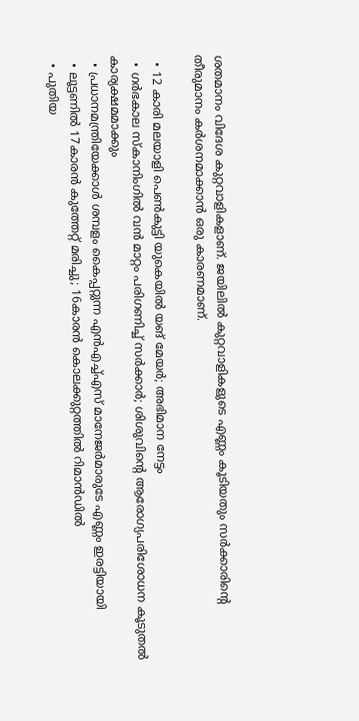ശതമാനം വിദേശ കുറ്റവാളികളാണ്. ജയിലില്‍ കുറ്റവാളികളുടെ എണ്ണം കൂടിയതും സര്‍ക്കാരിന്റെ തീരുമാനം കര്‍ശനമാക്കാന്‍ ഒരു കാരണമാണ്.

  • 12 കാരി മലയാളി പെണ്‍കുട്ടി യുകെയില്‍ യങ് മേയര്‍; അഭിമാന നേട്ടം
  • ഗര്‍ഭകാല സ്കാനിംഗില്‍ വന്‍ മാറ്റം പരിഗണിച്ച് സര്‍ക്കാര്‍; ശിശുവിന്റെ ആരോഗ്യപരിശോധന കൂടുതല്‍ കാര്യക്ഷമമാക്കും
  • പ്രധാനമന്ത്രിയേക്കാള്‍ ശമ്പളം കൈപ്പറ്റുന്ന എന്‍എച്ച്എസ് മാനേജര്‍മാരുടേ എണ്ണം ഇരട്ടിയായി
  • ലൂട്ടണില്‍ 17കാരന്‍ കുത്തേറ്റ് മരിച്ചു; 16കാരന്‍ കൊലക്കുറ്റത്തില്‍ റിമാന്‍ഡില്‍
  • പുതിയ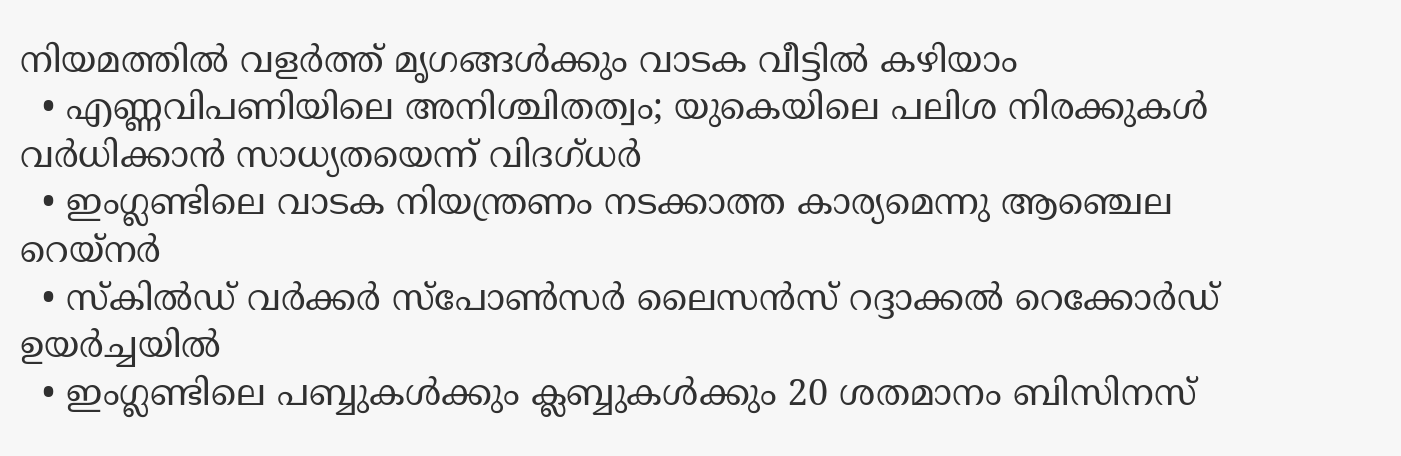നിയമത്തില്‍ വളര്‍ത്ത് മൃഗങ്ങള്‍ക്കും വാടക വീട്ടില്‍ കഴിയാം
  • എണ്ണവിപണിയിലെ അനിശ്ചിതത്വം; യുകെയിലെ പലിശ നിരക്കുകള്‍ വര്‍ധിക്കാന്‍ സാധ്യതയെന്ന് വിദഗ്ധര്‍
  • ഇംഗ്ലണ്ടിലെ വാടക നിയന്ത്രണം നടക്കാത്ത കാര്യമെന്നു ആഞ്ചെല റെയ്‌നര്‍
  • സ്‌കില്‍ഡ് വര്‍ക്കര്‍ സ്‌പോണ്‍സര്‍ ലൈസന്‍സ് റദ്ദാക്കല്‍ റെക്കോര്‍ഡ് ഉയര്‍ച്ചയില്‍
  • ഇംഗ്ലണ്ടിലെ പബ്ബുകള്‍ക്കും ക്ലബ്ബുകള്‍ക്കും 20 ശതമാനം ബിസിനസ്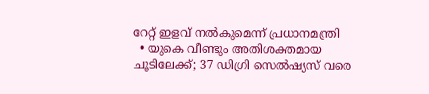റേറ്റ് ഇളവ് നല്‍കുമെന്ന് പ്രധാനമന്ത്രി
  • യുകെ വീണ്ടും അതിശക്തമായ ചൂടിലേക്ക്; 37 ഡിഗ്രി സെല്‍ഷ്യസ് വരെ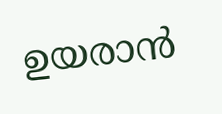ഉയരാന്‍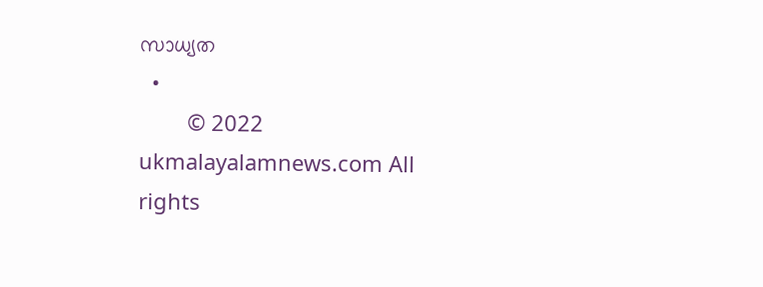സാധ്യത
  •
        © 2022 ukmalayalamnews.com All rights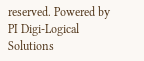reserved. Powered by PI Digi-Logical Solutions